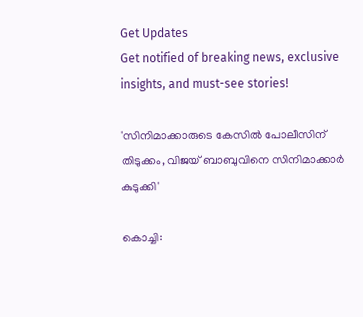Get Updates
Get notified of breaking news, exclusive insights, and must-see stories!

'സിനിമാക്കാരുടെ കേസില്‍ പോലീസിന് തിടുക്കം, വിജയ് ബാബുവിനെ സിനിമാക്കാര്‍ കുടുക്കി'

കൊച്ചി: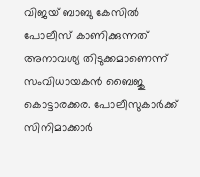വിജയ് ബാബു കേസില്‍ പോലീസ് കാണിക്കുന്നത് അനാവശ്യ തിടുക്കമാണെന്ന് സംവിധായകന്‍ ബൈജു കൊട്ടാരക്കര. പോലീസുകാര്‍ക്ക് സിനിമാക്കാര്‍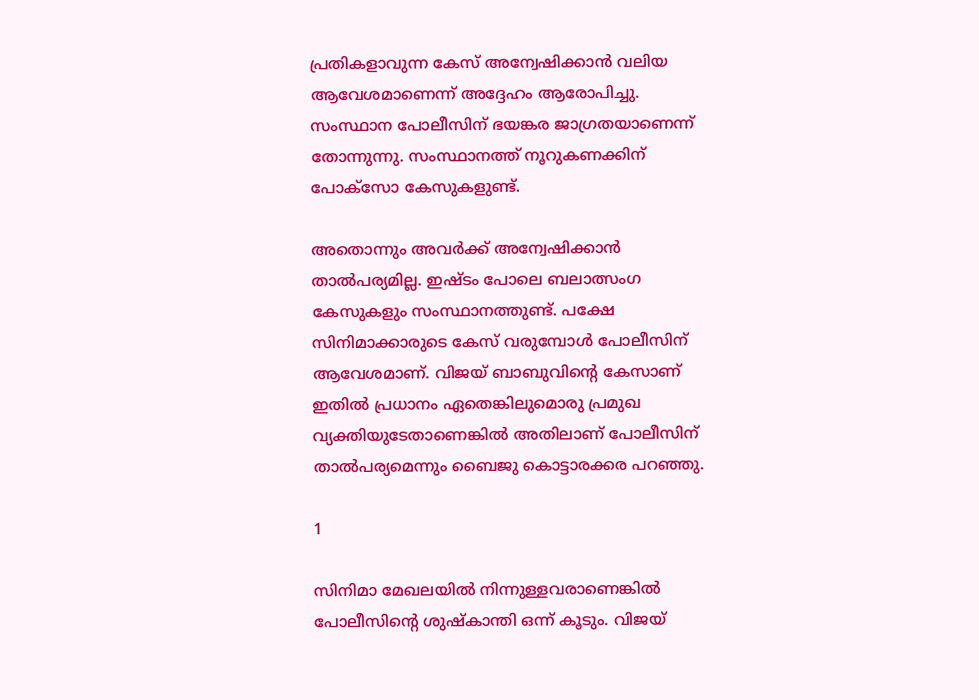പ്രതികളാവുന്ന കേസ് അന്വേഷിക്കാന്‍ വലിയ ആവേശമാണെന്ന് അദ്ദേഹം ആരോപിച്ചു. സംസ്ഥാന പോലീസിന് ഭയങ്കര ജാഗ്രതയാണെന്ന് തോന്നുന്നു. സംസ്ഥാനത്ത് നൂറുകണക്കിന് പോക്‌സോ കേസുകളുണ്ട്.

അതൊന്നും അവര്‍ക്ക് അന്വേഷിക്കാന്‍ താല്‍പര്യമില്ല. ഇഷ്ടം പോലെ ബലാത്സംഗ കേസുകളും സംസ്ഥാനത്തുണ്ട്. പക്ഷേ സിനിമാക്കാരുടെ കേസ് വരുമ്പോള്‍ പോലീസിന് ആവേശമാണ്. വിജയ് ബാബുവിന്റെ കേസാണ് ഇതില്‍ പ്രധാനം ഏതെങ്കിലുമൊരു പ്രമുഖ വ്യക്തിയുടേതാണെങ്കില്‍ അതിലാണ് പോലീസിന് താല്‍പര്യമെന്നും ബൈജു കൊട്ടാരക്കര പറഞ്ഞു.

1

സിനിമാ മേഖലയില്‍ നിന്നുള്ളവരാണെങ്കില്‍ പോലീസിന്റെ ശുഷ്‌കാന്തി ഒന്ന് കൂടും. വിജയ്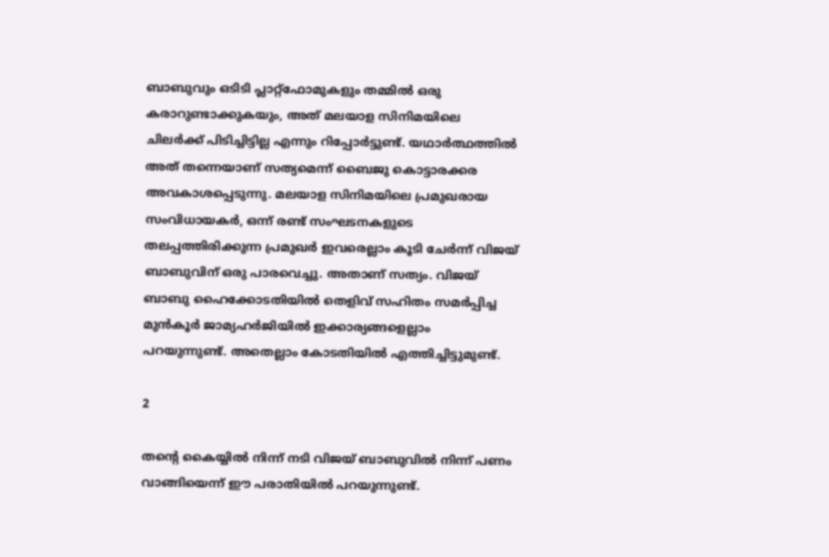ബാബുവും ഒടിടി പ്ലാറ്റ്‌ഫോമുകളും തമ്മില്‍ ഒരു കരാറുണ്ടാക്കുകയും, അത് മലയാള സിനിമയിലെ ചിലര്‍ക്ക് പിടിച്ചിട്ടില്ല എന്നും റിപ്പോര്‍ട്ടുണ്ട്. യഥാര്‍ത്ഥത്തില്‍ അത് തന്നെയാണ് സത്യമെന്ന് ബൈജു കൊട്ടാരക്കര അവകാശപ്പെടുന്നു. മലയാള സിനിമയിലെ പ്രമുഖരായ സംവിധായകര്‍, ഒന്ന് രണ്ട് സംഘടനകളുടെ തലപ്പത്തിരിക്കുന്ന പ്രമുഖര്‍ ഇവരെല്ലാം കൂടി ചേര്‍ന്ന് വിജയ് ബാബുവിന് ഒരു പാരവെച്ചു. അതാണ് സത്യം. വിജയ് ബാബു ഹൈക്കോടതിയില്‍ തെളിവ് സഹിതം സമര്‍പ്പിച്ച മുന്‍കൂര്‍ ജാമ്യഹര്‍ജിയില്‍ ഇക്കാര്യങ്ങളെല്ലാം പറയുന്നുണ്ട്. അതെല്ലാം കോടതിയില്‍ എത്തിച്ചിട്ടുമുണ്ട്.

2

തന്റെ കൈയ്യില്‍ നിന്ന് നടി വിജയ് ബാബുവില്‍ നിന്ന് പണം വാങ്ങിയെന്ന് ഈ പരാതിയില്‍ പറയുന്നുണ്ട്.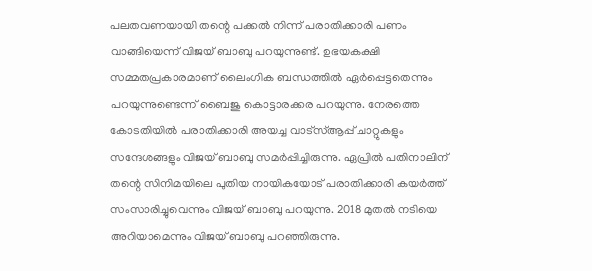പലതവണയായി തന്റെ പക്കല്‍ നിന്ന് പരാതിക്കാരി പണം വാങ്ങിയെന്ന് വിജയ് ബാബു പറയുന്നുണ്ട്. ഉഭയകക്ഷി സമ്മതപ്രകാരമാണ് ലൈംഗിക ബന്ധത്തില്‍ ഏര്‍പ്പെട്ടതെന്നും പറയുന്നുണ്ടെന്ന് ബൈജു കൊട്ടാരക്കര പറയുന്നു. നേരത്തെ കോടതിയില്‍ പരാതിക്കാരി അയച്ച വാട്‌സ്ആപ്പ് ചാറ്റുകളും സന്ദേശങ്ങളും വിജയ് ബാബു സമര്‍പ്പിച്ചിരുന്നു. ഏപ്രില്‍ പതിനാലിന് തന്റെ സിനിമയിലെ പുതിയ നായികയോട് പരാതിക്കാരി കയര്‍ത്ത് സംസാരിച്ചുവെന്നും വിജയ് ബാബു പറയുന്നു. 2018 മുതല്‍ നടിയെ അറിയാമെന്നും വിജയ് ബാബു പറഞ്ഞിരുന്നു.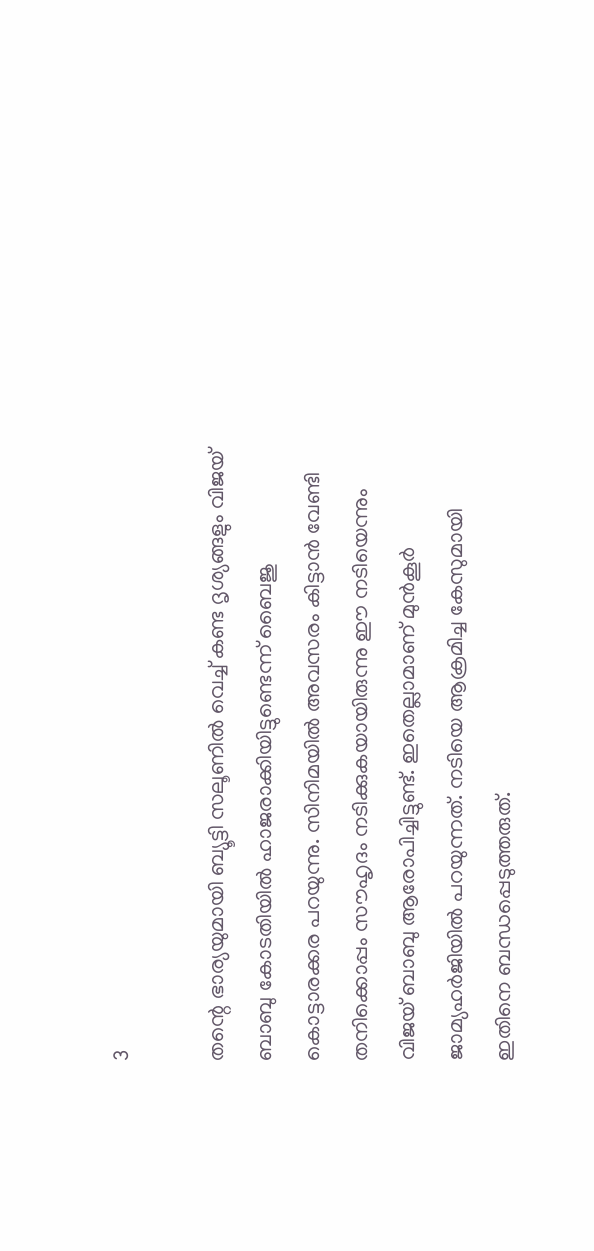3

തന്റെ ഭാര്യയുമായി ബ്യൂട്ടി സലൂണില്‍ വെച്ച് കണ്ട ദൃശ്യങ്ങളും വിജയ് ബാബു കോടതിയില്‍ ഹാജരാക്കിയിട്ടുണ്ടെന്ന് ബൈജു കൊട്ടാരക്കര പറയുന്നു. സിനിമയില്‍ അവസരം കിട്ടാന്‍ വേണ്ടി തനിക്കൊപ്പം സൗഹൃദം നടിക്കുകയായിരുന്നു ഈ നടിയെന്നും വിജയ് ബാബു ആരോപിച്ചിട്ടുണ്ട്. ഇതെല്ലാമാണ് മുന്‍കൂര്‍ ജാമ്യഹര്‍ജിയില്‍ പറയുന്നത്. നടിയെ ആക്രമിച്ച കേസുമായി ഇതിനെ ബന്ധപ്പെടുത്തരുത്.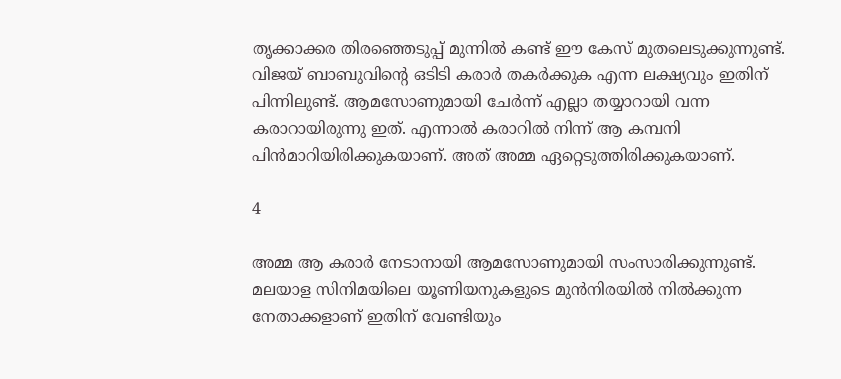തൃക്കാക്കര തിരഞ്ഞെടുപ്പ് മുന്നില്‍ കണ്ട് ഈ കേസ് മുതലെടുക്കുന്നുണ്ട്. വിജയ് ബാബുവിന്റെ ഒടിടി കരാര്‍ തകര്‍ക്കുക എന്ന ലക്ഷ്യവും ഇതിന് പിന്നിലുണ്ട്. ആമസോണുമായി ചേര്‍ന്ന് എല്ലാ തയ്യാറായി വന്ന കരാറായിരുന്നു ഇത്. എന്നാല്‍ കരാറില്‍ നിന്ന് ആ കമ്പനി പിന്‍മാറിയിരിക്കുകയാണ്. അത് അമ്മ ഏറ്റെടുത്തിരിക്കുകയാണ്.

4

അമ്മ ആ കരാര്‍ നേടാനായി ആമസോണുമായി സംസാരിക്കുന്നുണ്ട്. മലയാള സിനിമയിലെ യൂണിയനുകളുടെ മുന്‍നിരയില്‍ നില്‍ക്കുന്ന നേതാക്കളാണ് ഇതിന് വേണ്ടിയും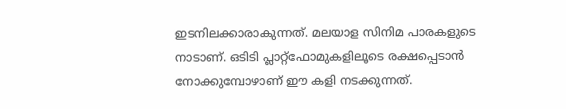ഇടനിലക്കാരാകുന്നത്. മലയാള സിനിമ പാരകളുടെ നാടാണ്. ഒടിടി പ്ലാറ്റ്‌ഫോമുകളിലൂടെ രക്ഷപ്പെടാന്‍ നോക്കുമ്പോഴാണ് ഈ കളി നടക്കുന്നത്.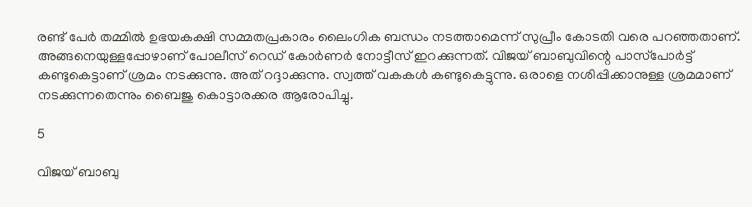രണ്ട് പേര്‍ തമ്മില്‍ ഉഭയകക്ഷി സമ്മതപ്രകാരം ലൈംഗിക ബന്ധം നടത്താമെന്ന് സുപ്രീം കോടതി വരെ പറഞ്ഞതാണ്. അങ്ങനെയുള്ളപ്പോഴാണ് പോലീസ് റെഡ് കോര്‍ണര്‍ നോട്ടീസ് ഇറക്കുന്നത്. വിജയ് ബാബുവിന്റെ പാസ്‌പോര്‍ട്ട് കണ്ടുകെട്ടാണ് ശ്രമം നടക്കുന്നു. അത് റദ്ദാക്കുന്നു. സ്വത്ത് വകകള്‍ കണ്ടുകെട്ടുന്നു. ഒരാളെ നശിപ്പിക്കാനുള്ള ശ്രമമാണ് നടക്കുന്നതെന്നും ബൈജു കൊട്ടാരക്കര ആരോപിച്ചു.

5

വിജയ് ബാബു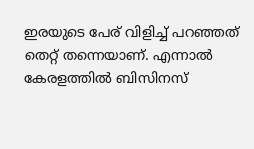ഇരയുടെ പേര് വിളിച്ച് പറഞ്ഞത് തെറ്റ് തന്നെയാണ്. എന്നാല്‍ കേരളത്തില്‍ ബിസിനസ്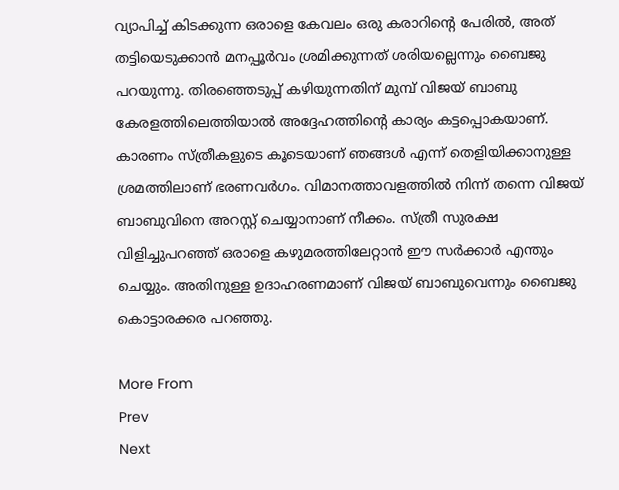വ്യാപിച്ച് കിടക്കുന്ന ഒരാളെ കേവലം ഒരു കരാറിന്റെ പേരില്‍, അത് തട്ടിയെടുക്കാന്‍ മനപ്പൂര്‍വം ശ്രമിക്കുന്നത് ശരിയല്ലെന്നും ബൈജു പറയുന്നു. തിരഞ്ഞെടുപ്പ് കഴിയുന്നതിന് മുമ്പ് വിജയ് ബാബു കേരളത്തിലെത്തിയാല്‍ അദ്ദേഹത്തിന്റെ കാര്യം കട്ടപ്പൊകയാണ്. കാരണം സ്ത്രീകളുടെ കൂടെയാണ് ഞങ്ങള്‍ എന്ന് തെളിയിക്കാനുള്ള ശ്രമത്തിലാണ് ഭരണവര്‍ഗം. വിമാനത്താവളത്തില്‍ നിന്ന് തന്നെ വിജയ് ബാബുവിനെ അറസ്റ്റ് ചെയ്യാനാണ് നീക്കം. സ്ത്രീ സുരക്ഷ വിളിച്ചുപറഞ്ഞ് ഒരാളെ കഴുമരത്തിലേറ്റാന്‍ ഈ സര്‍ക്കാര്‍ എന്തും ചെയ്യും. അതിനുള്ള ഉദാഹരണമാണ് വിജയ് ബാബുവെന്നും ബൈജു കൊട്ടാരക്കര പറഞ്ഞു.

More From
Prev
Next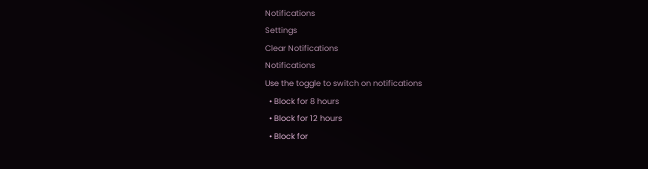Notifications
Settings
Clear Notifications
Notifications
Use the toggle to switch on notifications
  • Block for 8 hours
  • Block for 12 hours
  • Block for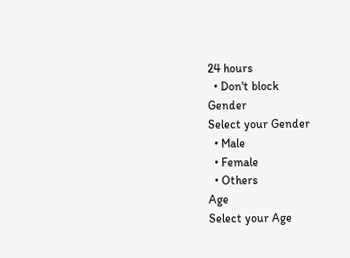24 hours
  • Don't block
Gender
Select your Gender
  • Male
  • Female
  • Others
Age
Select your Age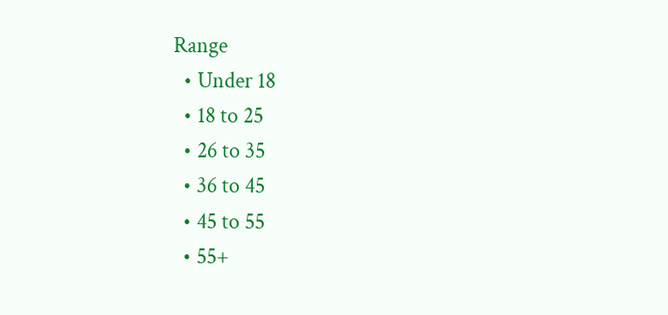Range
  • Under 18
  • 18 to 25
  • 26 to 35
  • 36 to 45
  • 45 to 55
  • 55+